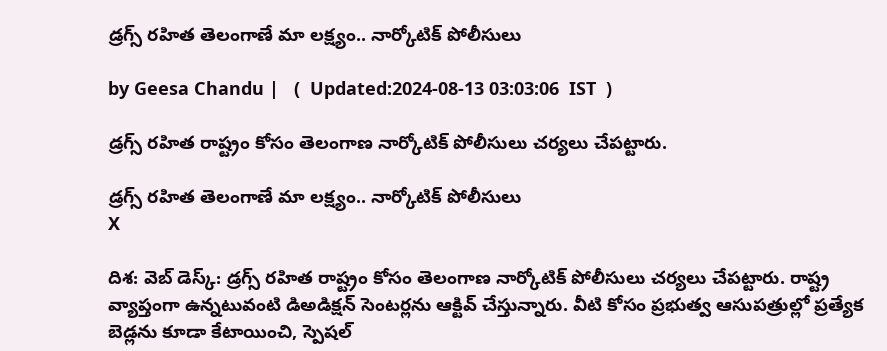డ్రగ్స్ రహిత తెలంగాణే మా లక్ష్యం.. నార్కోటిక్ పోలీసులు

by Geesa Chandu |   (  Updated:2024-08-13 03:03:06  IST  )

డ్రగ్స్ రహిత రాష్ట్రం కోసం తెలంగాణ నార్కోటిక్ పోలీసులు చర్యలు చేపట్టారు.

డ్రగ్స్ రహిత తెలంగాణే మా లక్ష్యం.. నార్కోటిక్ పోలీసులు
X

దిశ: వెబ్ డెస్క్: డ్రగ్స్ రహిత రాష్ట్రం కోసం తెలంగాణ నార్కోటిక్ పోలీసులు చర్యలు చేపట్టారు. రాష్ట్ర వ్యాప్తంగా ఉన్నటువంటి డిఅడిక్షన్ సెంటర్లను ఆక్టివ్ చేస్తున్నారు. వీటి కోసం ప్రభుత్వ ఆసుపత్రుల్లో ప్రత్యేక బెడ్లను కూడా కేటాయించి, స్పెషల్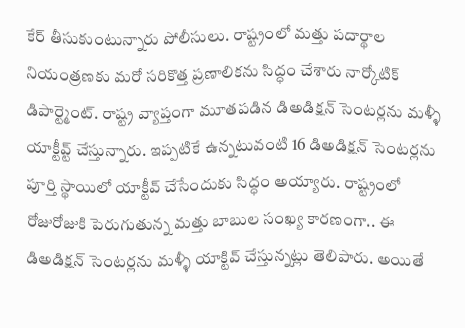కేర్ తీసుకుంటున్నారు పోలీసులు. రాష్ట్రంలో మత్తు పదార్థాల నియంత్రణకు మరో సరికొత్త ప్రణాలికను సిద్ధం చేశారు నార్కోటిక్ డిపార్ట్మెంట్. రాష్ట్ర వ్యాప్తంగా మూతపడిన డిఅడిక్షన్ సెంటర్లను మళ్ళీ యాక్టీవ్ట్ చేస్తున్నారు. ఇప్పటికే ఉన్నటువంటి 16 డిఅడిక్షన్ సెంటర్లను పూర్తి స్థాయిలో యాక్టీవ్ చేసేందుకు సిద్ధం అయ్యారు. రాష్ట్రంలో రోజురోజుకి పెరుగుతున్న మత్తు బాబుల సంఖ్య కారణంగా.. ఈ డిఅడిక్షన్ సెంటర్లను మళ్ళీ యాక్టివ్ చేస్తున్నట్లు తెలిపారు. అయితే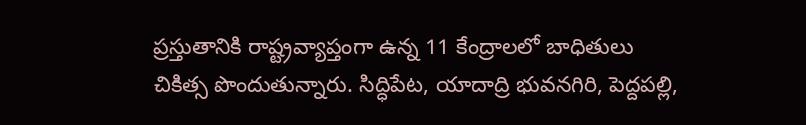ప్రస్తుతానికి రాష్ట్రవ్యాప్తంగా ఉన్న 11 కేంద్రాలలో బాధితులు చికిత్స పొందుతున్నారు. సిద్ధిపేట, యాదాద్రి భువనగిరి, పెద్దపల్లి,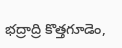భద్రాద్రి కొత్తగూడెం,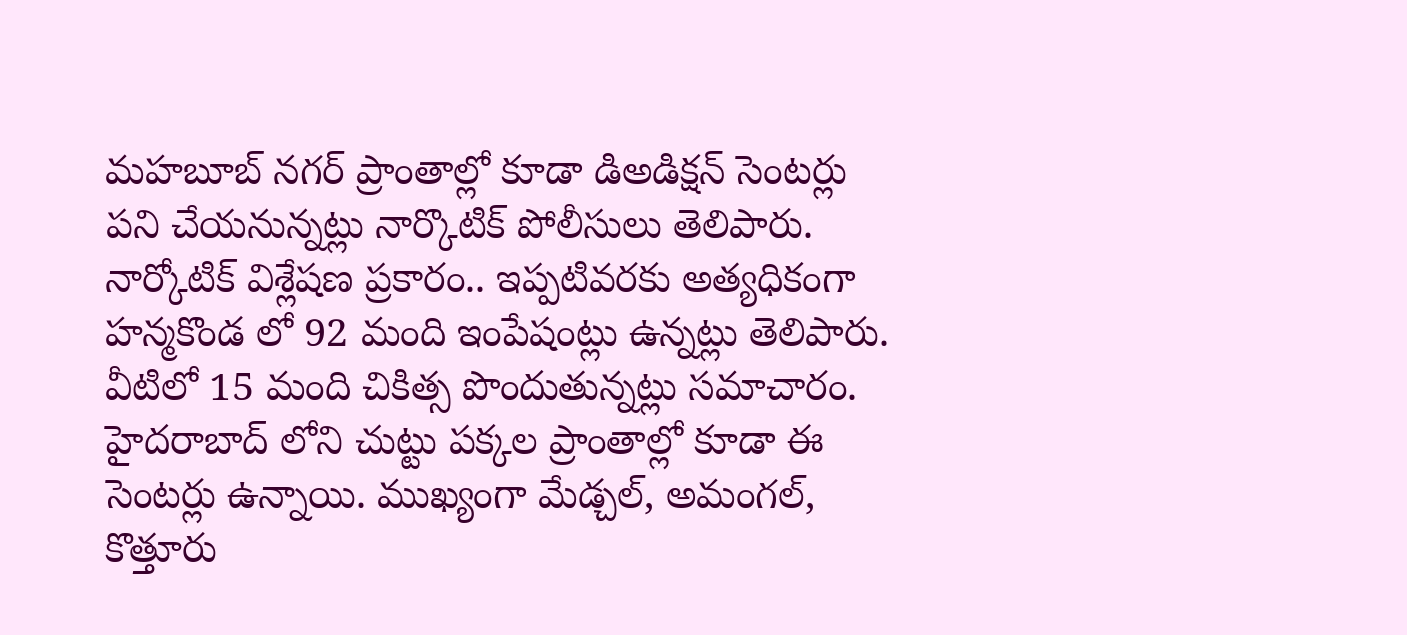మహబూబ్ నగర్ ప్రాంతాల్లో కూడా డిఅడిక్షన్ సెంటర్లు పని చేయనున్నట్లు నార్కొటిక్ పోలీసులు తెలిపారు. నార్కోటిక్ విశ్లేషణ ప్రకారం.. ఇప్పటివరకు అత్యధికంగా హన్మకొండ లో 92 మంది ఇంపేషంట్లు ఉన్నట్లు తెలిపారు. వీటిలో 15 మంది చికిత్స పొందుతున్నట్లు సమాచారం. హైదరాబాద్ లోని చుట్టు పక్కల ప్రాంతాల్లో కూడా ఈ సెంటర్లు ఉన్నాయి. ముఖ్యంగా మేడ్చల్, అమంగల్, కొత్తూరు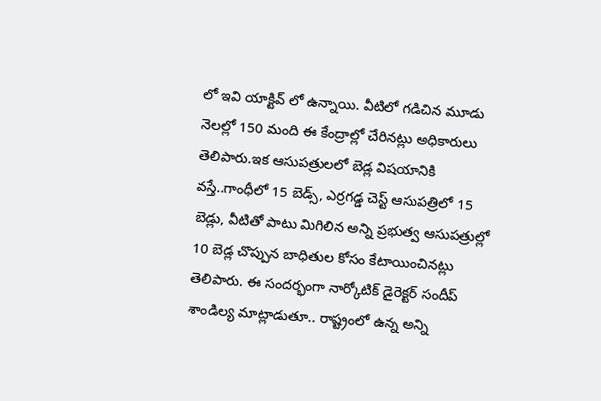లో ఇవి యాక్టివ్ లో ఉన్నాయి. వీటిలో గడిచిన మూడు నెలల్లో 150 మంది ఈ కేంద్రాల్లో చేరినట్లు అధికారులు తెలిపారు.ఇక ఆసుపత్రులలో బెడ్ల విషయానికి వస్తే..గాంధీలో 15 బెడ్స్, ఎర్రగడ్డ చెస్ట్ ఆసుపత్రిలో 15 బెడ్లు, వీటితో పాటు మిగిలిన అన్ని ప్రభుత్వ ఆసుపత్రుల్లో 10 బెడ్ల చొప్పున బాధితుల కోసం కేటాయించినట్లు తెలిపారు. ఈ సందర్భంగా నార్కోటిక్ డైరెక్టర్ సందీప్ శాండిల్య మాట్లాడుతూ.. రాష్ట్రంలో ఉన్న అన్ని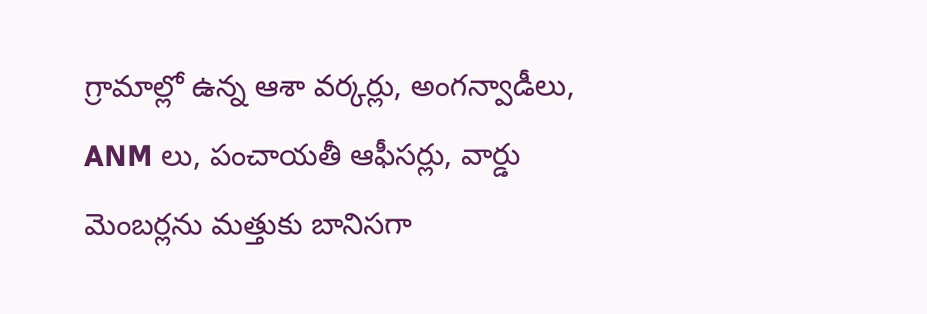గ్రామాల్లో ఉన్న ఆశా వర్కర్లు, అంగన్వాడీలు, ANM లు, పంచాయతీ ఆఫీసర్లు, వార్డు మెంబర్లను మత్తుకు బానిసగా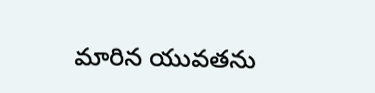మారిన యువతను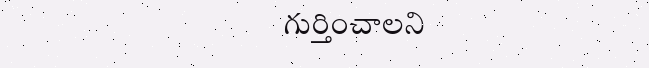గుర్తించాలని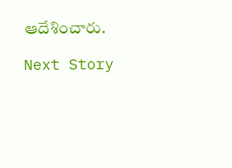ఆదేశించారు.

Next Story